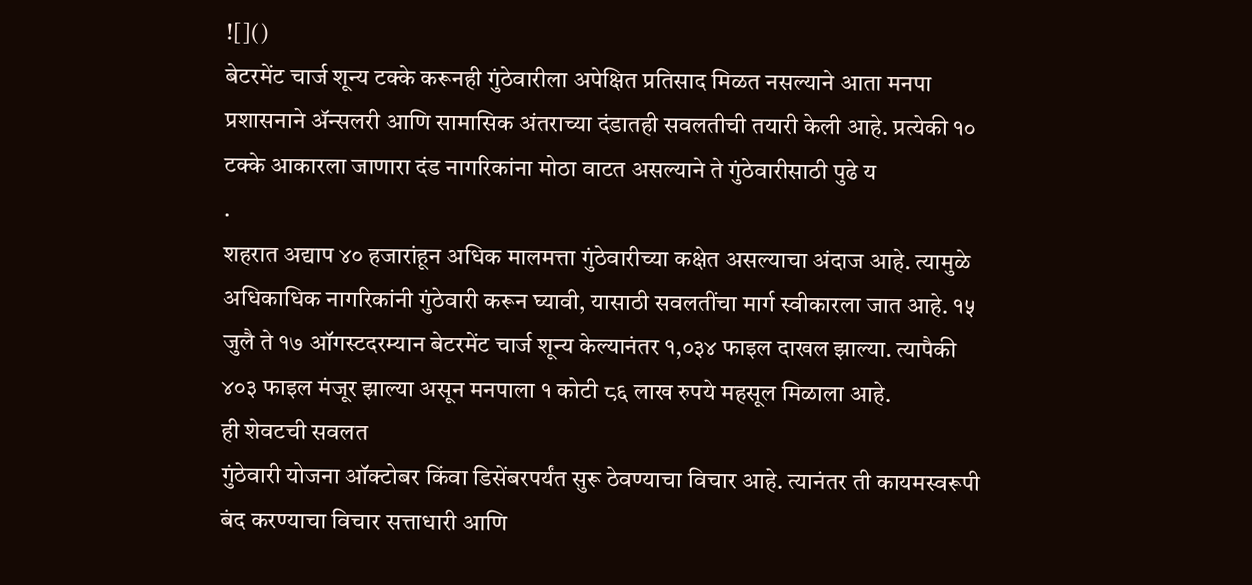![]()
बेटरमेंट चार्ज शून्य टक्के करूनही गुंठेवारीला अपेक्षित प्रतिसाद मिळत नसल्याने आता मनपा प्रशासनाने ॲन्सलरी आणि सामासिक अंतराच्या दंडातही सवलतीची तयारी केली आहे. प्रत्येकी १० टक्के आकारला जाणारा दंड नागरिकांना मोठा वाटत असल्याने ते गुंठेवारीसाठी पुढे य
.
शहरात अद्याप ४० हजारांहून अधिक मालमत्ता गुंठेवारीच्या कक्षेत असल्याचा अंदाज आहे. त्यामुळे अधिकाधिक नागरिकांनी गुंठेवारी करून घ्यावी, यासाठी सवलतींचा मार्ग स्वीकारला जात आहे. १५ जुलै ते १७ ऑगस्टदरम्यान बेटरमेंट चार्ज शून्य केल्यानंतर १,०३४ फाइल दाखल झाल्या. त्यापैकी ४०३ फाइल मंजूर झाल्या असून मनपाला १ कोटी ८६ लाख रुपये महसूल मिळाला आहे.
ही शेवटची सवलत
गुंठेवारी योजना ऑक्टोबर किंवा डिसेंबरपर्यंत सुरू ठेवण्याचा विचार आहे. त्यानंतर ती कायमस्वरूपी बंद करण्याचा विचार सत्ताधारी आणि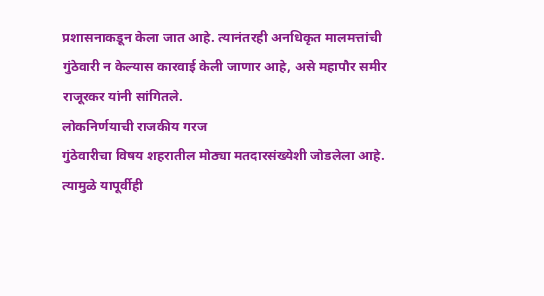प्रशासनाकडून केला जात आहे. त्यानंतरही अनधिकृत मालमत्तांची गुंठेवारी न केल्यास कारवाई केली जाणार आहे, असे महापौर समीर राजूरकर यांनी सांगितले.
लोकनिर्णयाची राजकीय गरज
गुंठेवारीचा विषय शहरातील मोठ्या मतदारसंख्येशी जोडलेला आहे. त्यामुळे यापूर्वीही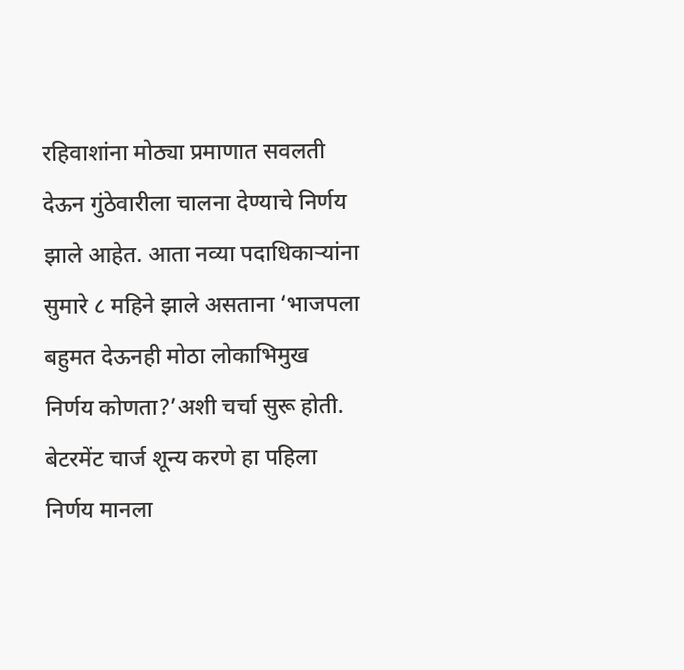रहिवाशांना मोठ्या प्रमाणात सवलती देऊन गुंठेवारीला चालना देण्याचे निर्णय झाले आहेत. आता नव्या पदाधिकाऱ्यांना सुमारे ८ महिने झाले असताना ‘भाजपला बहुमत देऊनही मोठा लोकाभिमुख निर्णय कोणता?’अशी चर्चा सुरू होती. बेटरमेंट चार्ज शून्य करणे हा पहिला निर्णय मानला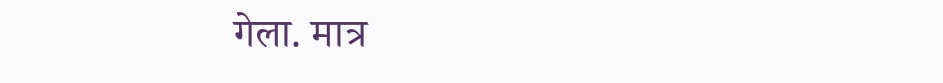गेला. मात्र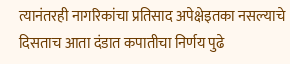त्यानंतरही नागरिकांचा प्रतिसाद अपेक्षेइतका नसल्याचे दिसताच आता दंडात कपातीचा निर्णय पुढे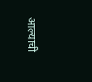आल्याची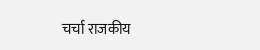चर्चा राजकीय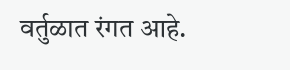वर्तुळात रंगत आहे.